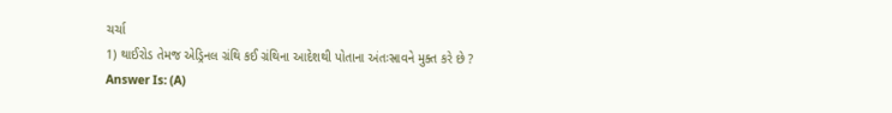ચર્ચા
1) થાઈરોડ તેમજ એડ્રિનલ ગ્રંથિ કઈ ગ્રંથિના આદેશથી પોતાના અંતઃસ્રાવને મુક્ત કરે છે ?
Answer Is: (A)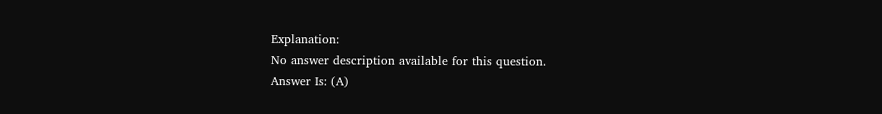Explanation:
No answer description available for this question.
Answer Is: (A)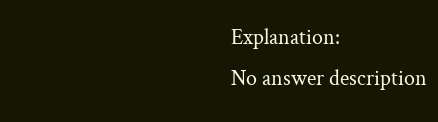Explanation:
No answer description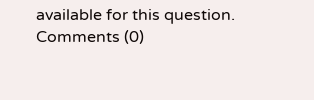available for this question.
Comments (0)